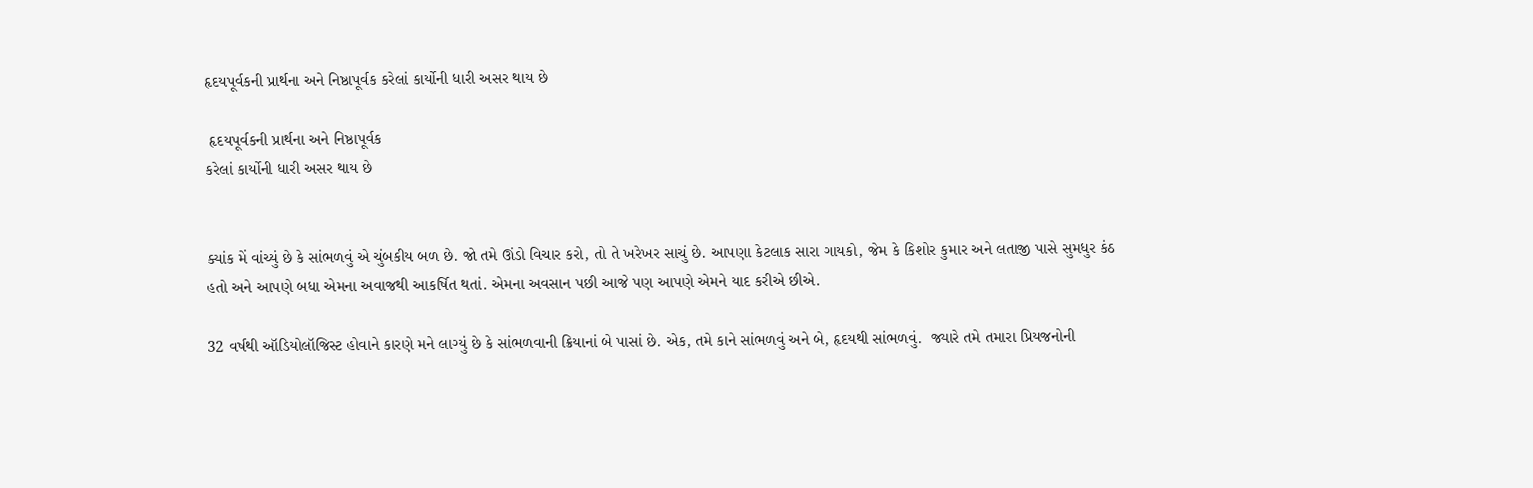હૃદયપૂર્વકની પ્રાર્થના અને નિષ્ઠાપૂર્વક કરેલાં કાર્યોની ધારી અસર થાય છે

 હૃદયપૂર્વકની પ્રાર્થના અને નિષ્ઠાપૂર્વક
કરેલાં કાર્યોની ધારી અસર થાય છે


ક્યાંક મેં વાંચ્યું છે કે સાંભળવું એ ચુંબકીય બળ છે. જો તમે ઊંડો વિચાર કરો, તો તે ખરેખર સાચું છે. આપણા કેટલાક સારા ગાયકો, જેમ કે કિશોર કુમાર અને લતાજી પાસે સુમધુર કંઠ હતો અને આપણે બધા એમના અવાજથી આકર્ષિત થતાં. એમના અવસાન પછી આજે પણ આપણે એમને યાદ કરીએ છીએ.

32 વર્ષથી ઑડિયોલૉજિસ્ટ હોવાને કારણે મને લાગ્યું છે કે સાંભળવાની ક્રિયાનાં બે પાસાં છે. એક, તમે કાને સાંભળવું અને બે, હૃદયથી સાંભળવું.  જ્યારે તમે તમારા પ્રિયજનોની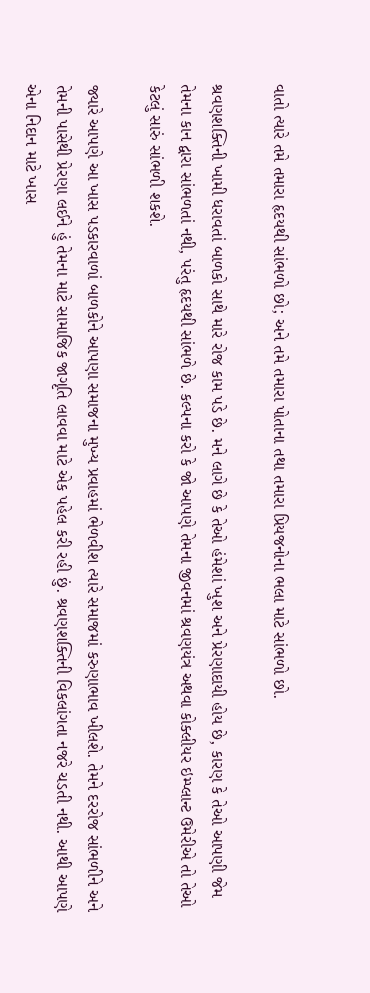વાતો ત્યારે તમે તમારા હૃદયથી સાંભળો છો; અને તમે તમારા પોતાના તથા તમારા પ્રિયજનોના ભલા માટે સાંભળો છો.

શ્રવણશક્તિની ખામી ધરાવતાં બાળકો સાથે મારે રોજ કામ પડે છે. મને લાગે છે કે તેઓ હંમેશાં ખુશ અને પ્રેરણાદાયી હોય છે, કારણ કે તેઓ આપણી જેમ તેમના કાન દ્વારા સાંભળતાં નથી, પરંતુ હૃદયથી સાંભળે છે. કલ્પના કરો કે જો આપણે તેમના જીવનમાં શ્રવણયંત્ર અથવા કોક્લીયર ઇમ્પ્લાન્ટ ઉમેરીએ તો તેઓ કેટલું સારું સાંભળી શકશે.

જ્યારે આપણે આ ખાસ પડકારવાળાં બાળકોને આપણા સમાજના મુખ્ય પ્રવાહમાં ભેળવીશ ત્યારે સમાજમાં કરુણાભાવ ખીલશે. તેમને દરરોજ સાંભળીને અને તેમની પાસેથી પ્રેરણા લઈને હું તેમના માટે સામાજિક જાગૃતિ લાવવા માટે એક પહેલ કરી રહી છું. શ્રવણશક્તિની વિકલાંગતા નજરે ચડતી નથી. આથી આપણે એના નિદાન માટે ખાસ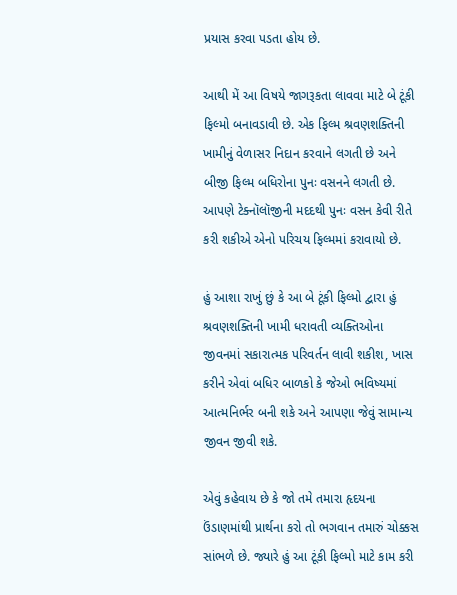પ્રયાસ કરવા પડતા હોય છે.

આથી મેં આ વિષયે જાગરૂકતા લાવવા માટે બે ટૂંકી ફિલ્મો બનાવડાવી છે. એક ફિલ્મ શ્રવણશક્તિની ખામીનું વેળાસર નિદાન કરવાને લગતી છે અને બીજી ફિલ્મ બધિરોના પુનઃ વસનને લગતી છે. આપણે ટેક્નૉલૉજીની મદદથી પુનઃ વસન કેવી રીતે કરી શકીએ એનો પરિચય ફિલ્મમાં કરાવાયો છે.

હું આશા રાખું છું કે આ બે ટૂંકી ફિલ્મો દ્વારા હું શ્રવણશક્તિની ખામી ધરાવતી વ્યક્તિઓના જીવનમાં સકારાત્મક પરિવર્તન લાવી શકીશ, ખાસ કરીને એવાં બધિર બાળકો કે જેઓ ભવિષ્યમાં આત્મનિર્ભર બની શકે અને આપણા જેવું સામાન્ય જીવન જીવી શકે.

એવું કહેવાય છે કે જો તમે તમારા હૃદયના ઉંડાણમાંથી પ્રાર્થના કરો તો ભગવાન તમારું ચોક્કસ સાંભળે છે. જ્યારે હું આ ટૂંકી ફિલ્મો માટે કામ કરી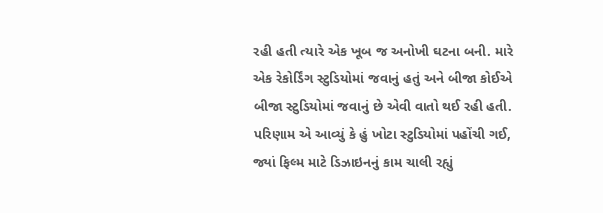રહી હતી ત્યારે એક ખૂબ જ અનોખી ઘટના બની. મારે એક રેકોર્ડિંગ સ્ટુડિયોમાં જવાનું હતું અને બીજા કોઈએ બીજા સ્ટુડિયોમાં જવાનું છે એવી વાતો થઈ રહી હતી. પરિણામ એ આવ્યું કે હું ખોટા સ્ટુડિયોમાં પહોંચી ગઈ, જ્યાં ફિલ્મ માટે ડિઝાઇનનું કામ ચાલી રહ્યું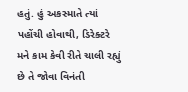હતું. હું અકસ્માતે ત્યાં પહોંચી હોવાથી, ડિરેક્ટરે મને કામ કેવી રીતે ચાલી રહ્યું છે તે જોવા વિનંતી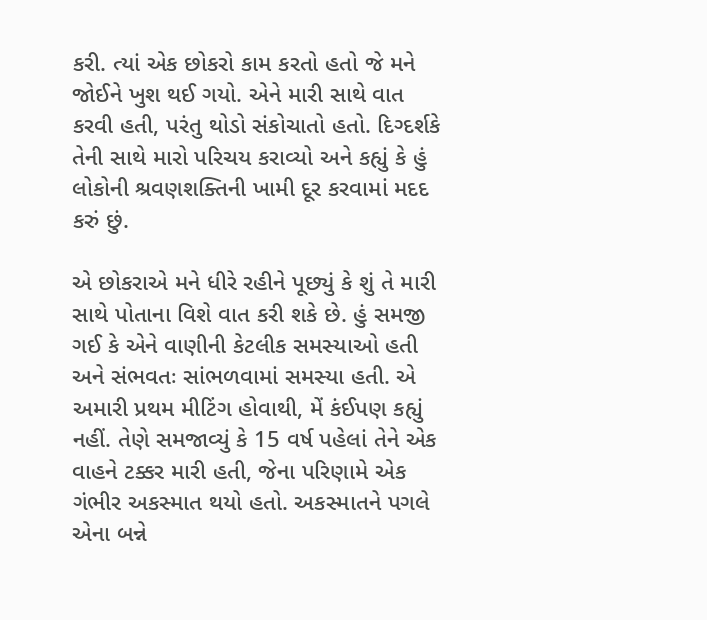કરી. ત્યાં એક છોકરો કામ કરતો હતો જે મને જોઈને ખુશ થઈ ગયો. એને મારી સાથે વાત કરવી હતી, પરંતુ થોડો સંકોચાતો હતો. દિગ્દર્શકે તેની સાથે મારો પરિચય કરાવ્યો અને કહ્યું કે હું લોકોની શ્રવણશક્તિની ખામી દૂર કરવામાં મદદ કરું છું.

એ છોકરાએ મને ધીરે રહીને પૂછ્યું કે શું તે મારી સાથે પોતાના વિશે વાત કરી શકે છે. હું સમજી ગઈ કે એને વાણીની કેટલીક સમસ્યાઓ હતી અને સંભવતઃ સાંભળવામાં સમસ્યા હતી. એ અમારી પ્રથમ મીટિંગ હોવાથી, મેં કંઈપણ કહ્યું નહીં. તેણે સમજાવ્યું કે 15 વર્ષ પહેલાં તેને એક વાહને ટક્કર મારી હતી, જેના પરિણામે એક ગંભીર અકસ્માત થયો હતો. અકસ્માતને પગલે એના બન્ને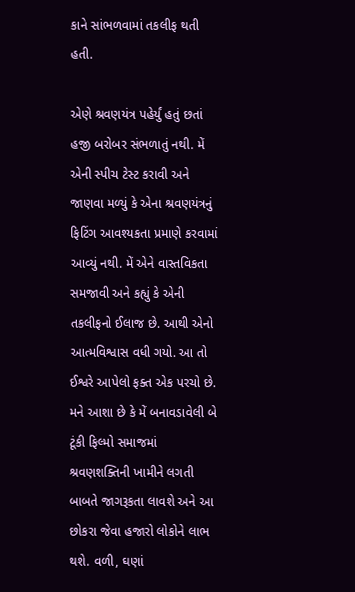કાને સાંભળવામાં તકલીફ થતી હતી.

એણે શ્રવણયંત્ર પહેર્યું હતું છતાં હજી બરોબર સંભળાતું નથી. મેં એની સ્પીચ ટેસ્ટ કરાવી અને જાણવા મળ્યું કે એના શ્રવણયંત્રનું ફિટિંગ આવશ્યકતા પ્રમાણે કરવામાં આવ્યું નથી. મેં એને વાસ્તવિકતા સમજાવી અને કહ્યું કે એની તકલીફનો ઈલાજ છે. આથી એનો આત્મવિશ્વાસ વધી ગયો. આ તો ઈશ્વરે આપેલો ફક્ત એક પરચો છે. મને આશા છે કે મેં બનાવડાવેલી બે ટૂંકી ફિલ્મો સમાજમાં શ્રવણશક્તિની ખામીને લગતી બાબતે જાગરૂકતા લાવશે અને આ છોકરા જેવા હજારો લોકોને લાભ થશે. વળી, ઘણાં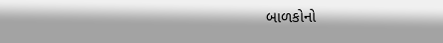બાળકોનો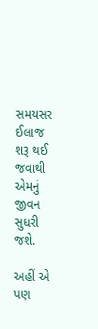સમયસર ઈલાજ શરૂ થઈ જવાથી એમનું જીવન સુધરી જશે.

અહીં એ પણ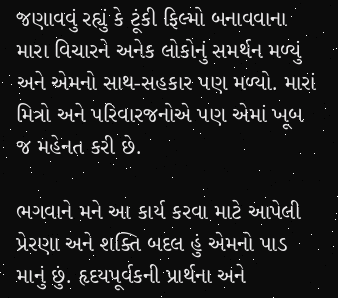જણાવવું રહ્યું કે ટૂંકી ફિલ્મો બનાવવાના મારા વિચારને અનેક લોકોનું સમર્થન મળ્યું અને એમનો સાથ-સહકાર પણ મળ્યો. મારાં મિત્રો અને પરિવારજનોએ પણ એમાં ખૂબ જ મહેનત કરી છે.

ભગવાને મને આ કાર્ય કરવા માટે આપેલી પ્રેરણા અને શક્તિ બદલ હું એમનો પાડ માનું છું. હૃદયપૂર્વકની પ્રાર્થના અને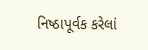નિષ્ઠાપૂર્વક કરેલાં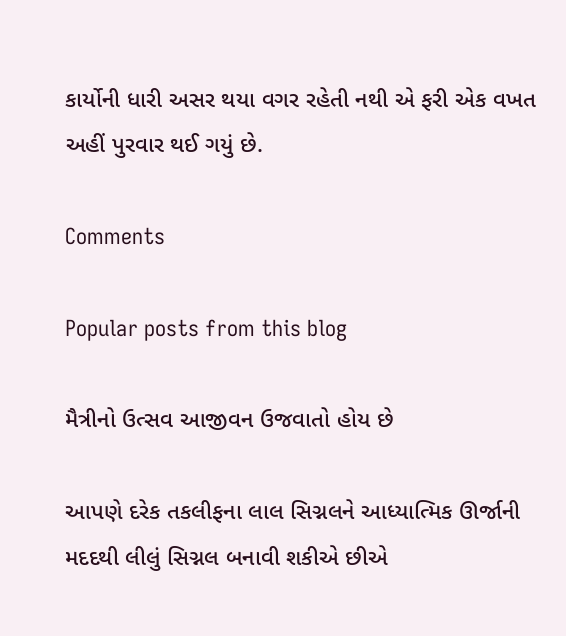કાર્યોની ધારી અસર થયા વગર રહેતી નથી એ ફરી એક વખત અહીં પુરવાર થઈ ગયું છે.

Comments

Popular posts from this blog

મૈત્રીનો ઉત્સવ આજીવન ઉજવાતો હોય છે

આપણે દરેક તકલીફના લાલ સિગ્નલને આધ્યાત્મિક ઊર્જાની મદદથી લીલું સિગ્નલ બનાવી શકીએ છીએ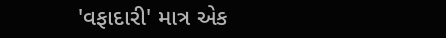'વફાદારી' માત્ર એક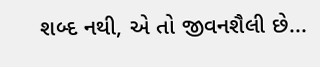શબ્દ નથી, એ તો જીવનશૈલી છે...